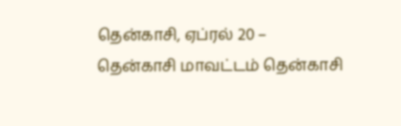தென்காசி, ஏப்ரல் 20 –
தென்காசி மாவட்டம் தென்காசி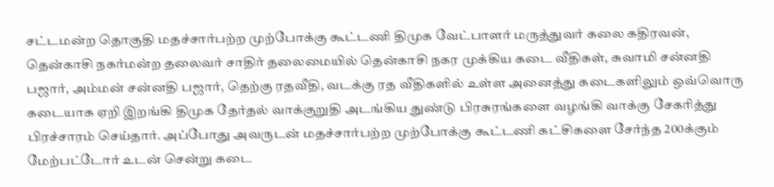சட்டமன்ற தொகுதி மதச்சார்பற்ற முற்போக்கு கூட்டணி திமுக வேட்பாளர் மருத்துவர் கலை கதிரவன், தென்காசி நகர்மன்ற தலைவர் சாதிர் தலைமையில் தென்காசி நகர முக்கிய கடை வீதிகள், சுவாமி சன்னதி பஜார், அம்மன் சன்னதி பஜார், தெற்கு ரதவீதி, வடக்கு ரத வீதிகளில் உள்ள அனைத்து கடைகளிலும் ஒவ்வொரு கடையாக ஏறி இறங்கி திமுக தேர்தல் வாக்குறுதி அடங்கிய துண்டு பிரசுரங்களை வழங்கி வாக்கு சேகரித்து பிரச்சாரம் செய்தார். அப்போது அவருடன் மதச்சார்பற்ற முற்போக்கு கூட்டணி கட்சிகளை சேர்ந்த 200க்கும் மேற்பட்டோர் உடன் சென்று கடை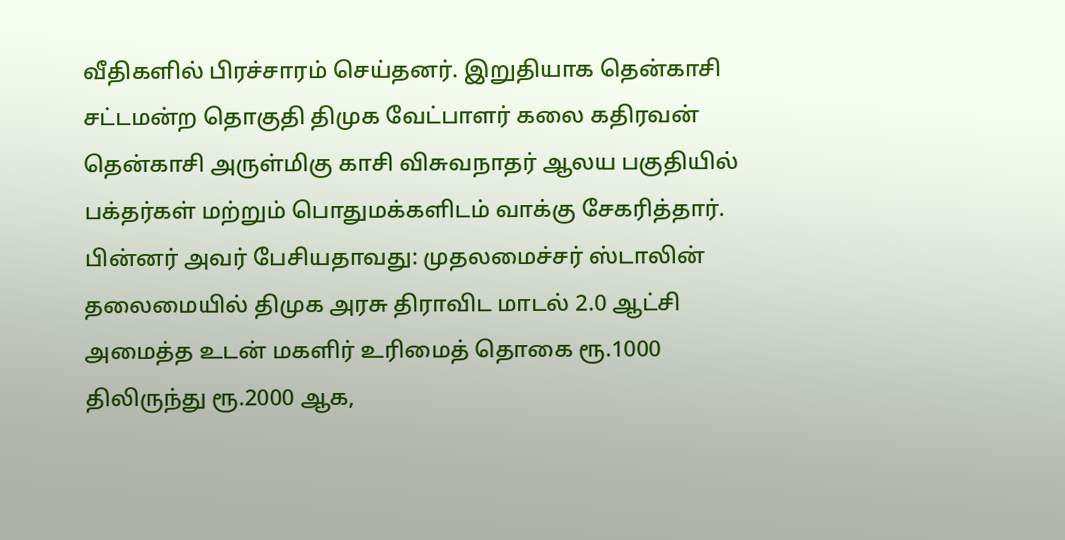வீதிகளில் பிரச்சாரம் செய்தனர். இறுதியாக தென்காசி சட்டமன்ற தொகுதி திமுக வேட்பாளர் கலை கதிரவன் தென்காசி அருள்மிகு காசி விசுவநாதர் ஆலய பகுதியில் பக்தர்கள் மற்றும் பொதுமக்களிடம் வாக்கு சேகரித்தார்.
பின்னர் அவர் பேசியதாவது: முதலமைச்சர் ஸ்டாலின் தலைமையில் திமுக அரசு திராவிட மாடல் 2.0 ஆட்சி அமைத்த உடன் மகளிர் உரிமைத் தொகை ரூ.1000 திலிருந்து ரூ.2000 ஆக,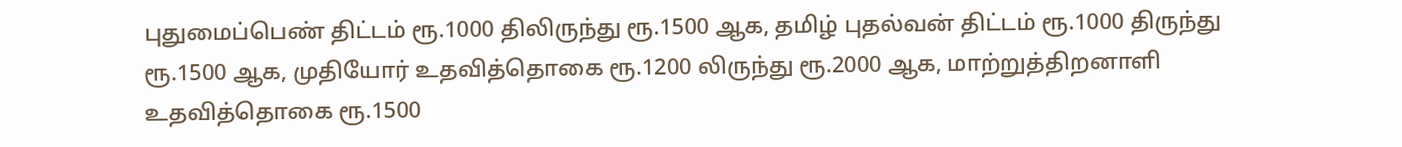புதுமைப்பெண் திட்டம் ரூ.1000 திலிருந்து ரூ.1500 ஆக, தமிழ் புதல்வன் திட்டம் ரூ.1000 திருந்து ரூ.1500 ஆக, முதியோர் உதவித்தொகை ரூ.1200 லிருந்து ரூ.2000 ஆக, மாற்றுத்திறனாளி உதவித்தொகை ரூ.1500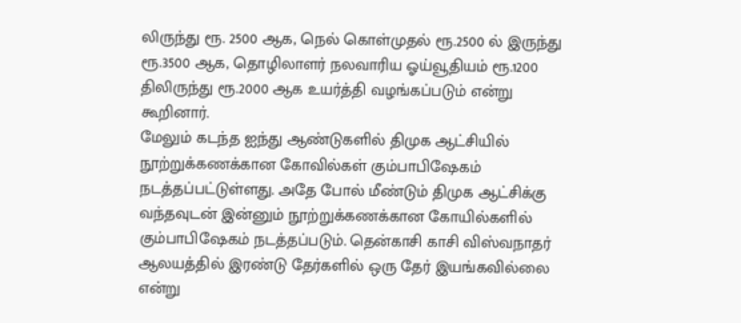லிருந்து ரூ. 2500 ஆக, நெல் கொள்முதல் ரூ.2500 ல் இருந்து ரூ.3500 ஆக, தொழிலாளர் நலவாரிய ஓய்வூதியம் ரூ.1200 திலிருந்து ரூ.2000 ஆக உயர்த்தி வழங்கப்படும் என்று கூறினார்.
மேலும் கடந்த ஐந்து ஆண்டுகளில் திமுக ஆட்சியில் நூற்றுக்கணக்கான கோவில்கள் கும்பாபிஷேகம் நடத்தப்பட்டுள்ளது. அதே போல் மீண்டும் திமுக ஆட்சிக்கு வந்தவுடன் இன்னும் நூற்றுக்கணக்கான கோயில்களில் கும்பாபிஷேகம் நடத்தப்படும். தென்காசி காசி விஸ்வநாதர் ஆலயத்தில் இரண்டு தேர்களில் ஒரு தேர் இயங்கவில்லை என்று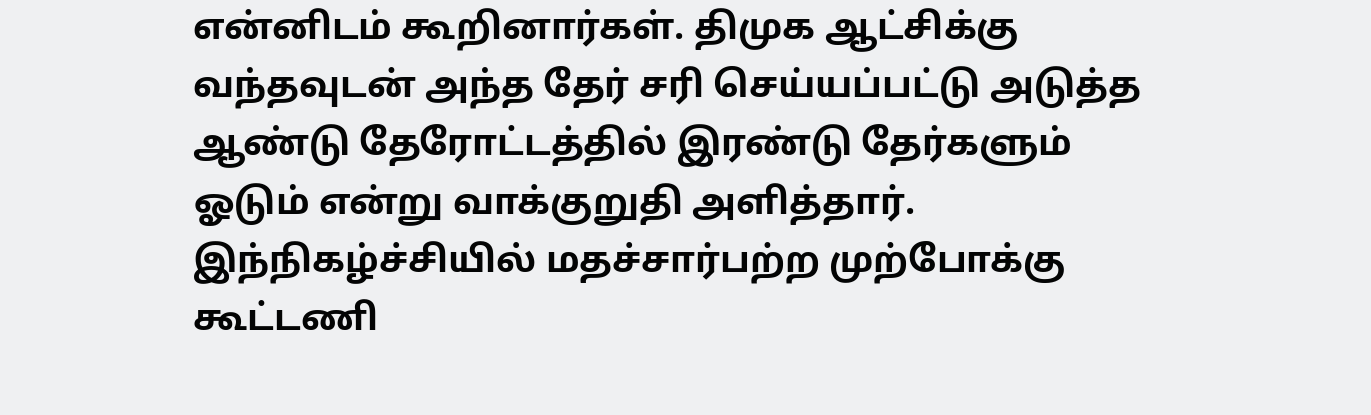என்னிடம் கூறினார்கள். திமுக ஆட்சிக்கு வந்தவுடன் அந்த தேர் சரி செய்யப்பட்டு அடுத்த ஆண்டு தேரோட்டத்தில் இரண்டு தேர்களும் ஓடும் என்று வாக்குறுதி அளித்தார். இந்நிகழ்ச்சியில் மதச்சார்பற்ற முற்போக்கு கூட்டணி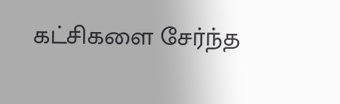கட்சிகளை சேர்ந்த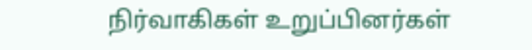நிர்வாகிகள் உறுப்பினர்கள்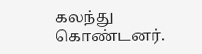கலந்து கொண்டனர்.